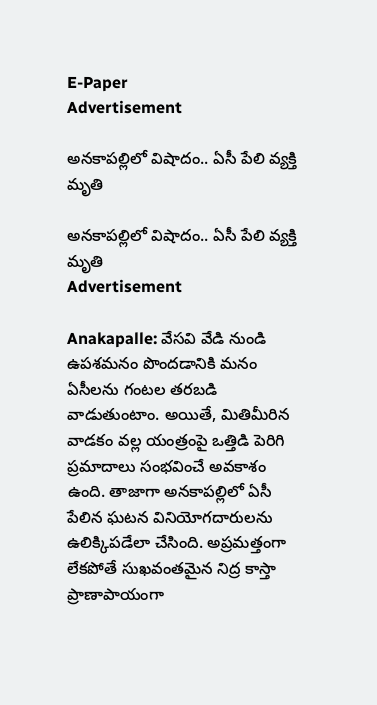E-Paper
Advertisement

అనకాపల్లిలో విషాదం.. ఏసీ పేలి వ్యక్తి మృతి

అనకాపల్లిలో విషాదం.. ఏసీ పేలి వ్యక్తి  మృతి
Advertisement

Anakapalle: వేసవి వేడి నుండి ఉపశమనం పొందడానికి మనం ఏసీలను గంటల తరబడి వాడుతుంటాం. అయితే, మితిమీరిన వాడకం వల్ల యంత్రంపై ఒత్తిడి పెరిగి ప్రమాదాలు సంభవించే అవకాశం ఉంది. తాజాగా అనకాపల్లిలో ఏసీ పేలిన ఘటన వినియోగదారులను ఉలిక్కిపడేలా చేసింది. అప్రమత్తంగా లేకపోతే సుఖవంతమైన నిద్ర కాస్తా ప్రాణాపాయంగా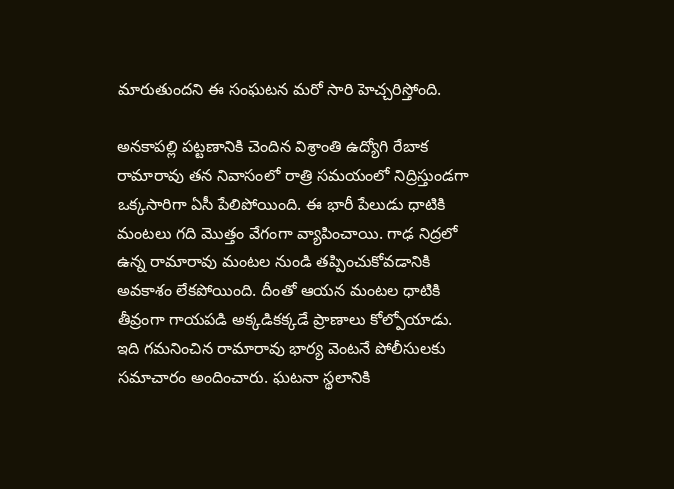మారుతుందని ఈ సంఘటన మరో సారి హెచ్చరిస్తోంది.

అనకాపల్లి పట్టణానికి చెందిన విశ్రాంతి ఉద్యోగి రేబాక రామారావు తన నివాసంలో రాత్రి సమయంలో నిద్రిస్తుండగా ఒక్కసారిగా ఏసీ పేలిపోయింది. ఈ భారీ పేలుడు ధాటికి మంటలు గది మెుత్తం వేగంగా వ్యాపించాయి. గాఢ నిద్రలో ఉన్న రామారావు మంటల నుండి తప్పించుకోవడానికి అవకాశం లేకపోయింది. దీంతో ఆయన మంటల ధాటికి తీవ్రంగా గాయపడి అక్కడికక్కడే ప్రాణాలు కోల్పోయాడు. ఇది గమనించిన రామారావు భార్య వెంటనే పోలీసులకు సమాచారం అందించారు. ఘటనా స్థలానికి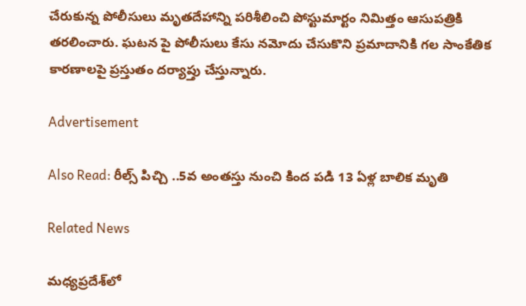చేరుకున్న పోలీసులు మృతదేహాన్ని పరిశీలించి పోస్టుమార్టం నిమిత్తం ఆసుపత్రికి తరలించారు. ఘటన పై పోలీసులు కేసు నమోదు చేసుకొని ప్రమాదానికి గల సాంకేతిక కారణాలపై ప్రస్తుతం దర్యాప్తు చేస్తున్నారు.

Advertisement

Also Read: రీల్స్ పిచ్చి ..5వ అంతస్తు నుంచి కింద పడి 13 ఏళ్ల బాలిక మృతి

Related News

మధ్యప్రదేశ్‌లో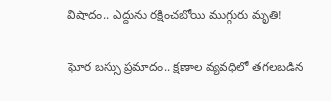విషాదం.. ఎద్దును రక్షించబోయి ముగ్గురు మృతి!

ఘోర బస్సు ప్రమాదం.. క్షణాల వ్యవధిలో తగలబడిన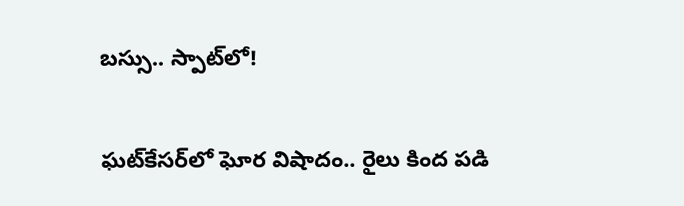బస్సు.. స్పాట్‌లో!

ఘట్‌కేసర్‌లో ఘోర విషాదం.. రైలు కింద పడి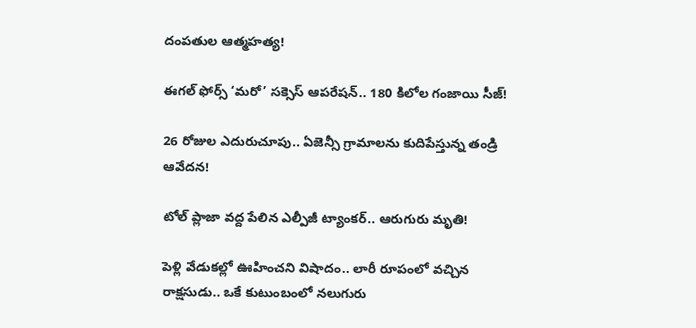దంపతుల ఆత్మహత్య!

ఈగల్ ఫోర్స్ ‘మరో’ సక్సెస్ ఆపరేషన్.. 180 కిలోల గంజాయి సీజ్!

26 రోజుల ఎదురుచూపు.. ఏజెన్సీ గ్రామాలను కుదిపేస్తున్న తండ్రి ఆవేదన!

టోల్ ప్లాజా వద్ద పేలిన ఎల్పీజీ ట్యాంకర్.. ఆరుగురు మృతి!

పెళ్లి వేడుకల్లో ఊహించని విషాదం.. లారీ రూపంలో వచ్చిన రాక్షసుడు.. ఒకే కుటుంబంలో నలుగురు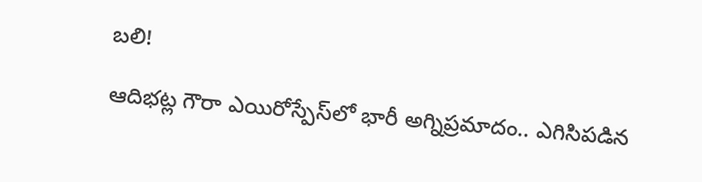బలి!

ఆదిభట్ల గౌరా ఎయిరోస్పేస్‌లో భారీ అగ్నిప్రమాదం.. ఎగిసిపడిన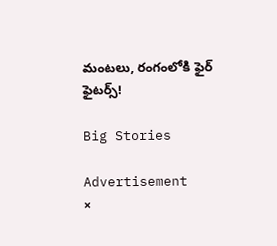మంటలు, రంగంలోకి ఫైర్ ఫైటర్స్!

Big Stories

Advertisement
×